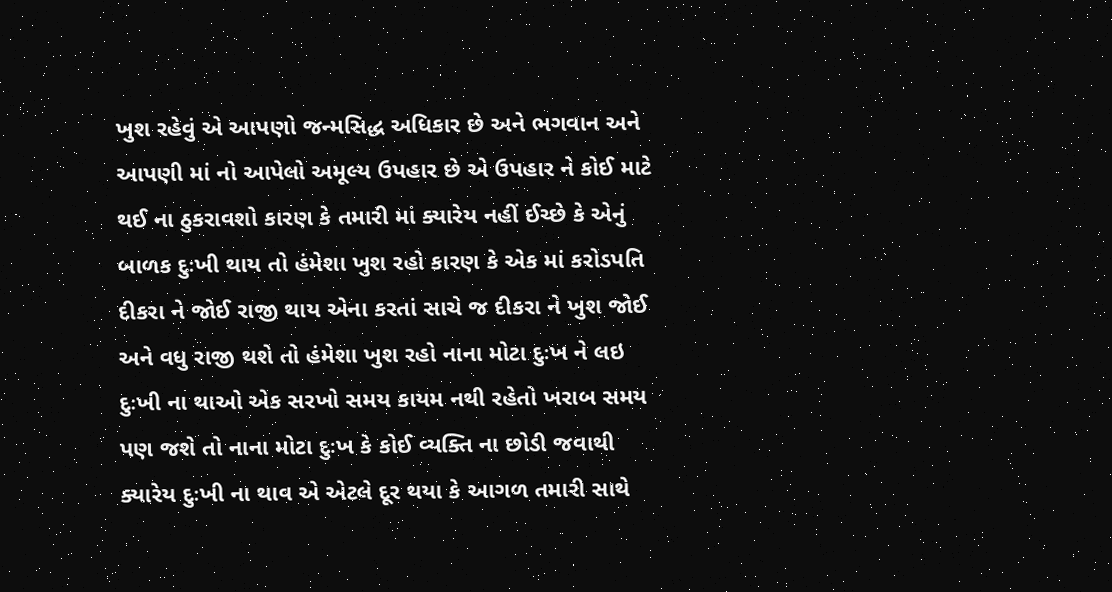ખુશ રહેવું એ આપણો જન્મસિદ્ધ અધિકાર છે અને ભગવાન અને આપણી માં નો આપેલો અમૂલ્ય ઉપહાર છે એ ઉપહાર ને કોઈ માટે થઈ ના ઠુકરાવશો કારણ કે તમારી માં ક્યારેય નહીં ઈચ્છે કે એનું બાળક દુઃખી થાય તો હંમેશા ખુશ રહો કારણ કે એક માં કરોડપતિ દીકરા ને જોઈ રાજી થાય એના કરતાં સાચે જ દીકરા ને ખુશ જોઈ અને વધુ રાજી થશે તો હંમેશા ખુશ રહો નાના મોટા દુઃખ ને લઇ દુઃખી ના થાઓ એક સરખો સમય કાયમ નથી રહેતો ખરાબ સમય પણ જશે તો નાના મોટા દુઃખ કે કોઈ વ્યક્તિ ના છોડી જવાથી ક્યારેય દુઃખી ના થાવ એ એટલે દૂર થયા કે આગળ તમારી સાથે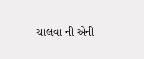ચાલવા ની એની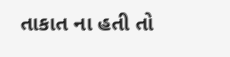તાકાત ના હતી તો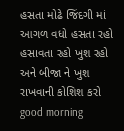હસતા મોઢે જિંદગી માં આગળ વધો હસતા રહો હસાવતા રહો ખુશ રહો અને બીજા ને ખુશ રાખવાની કોશિશ કરો good morning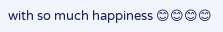with so much happiness 😊😊😊😊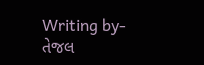Writing by-તેજલ